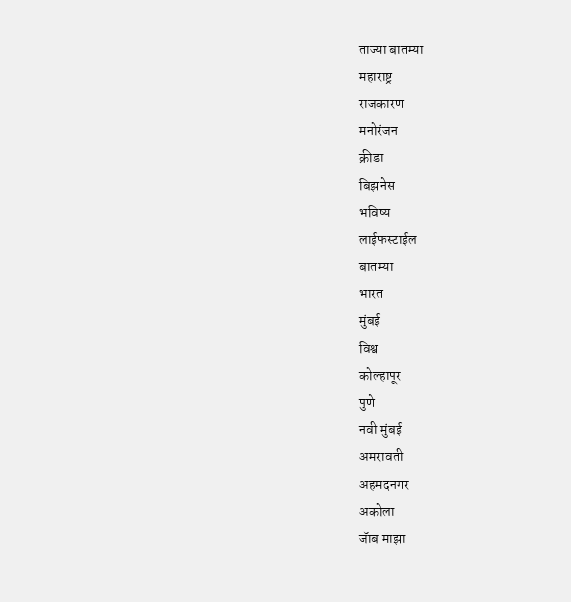ताज्या बातम्या
महाराष्ट्र
राजकारण
मनोरंजन
क्रीडा
बिझनेस
भविष्य
लाईफस्टाईल
बातम्या
भारत
मुंबई
विश्व
कोल्हापूर
पुणे
नवी मुंबई
अमरावती
अहमदनगर
अकोला
जॅाब माझा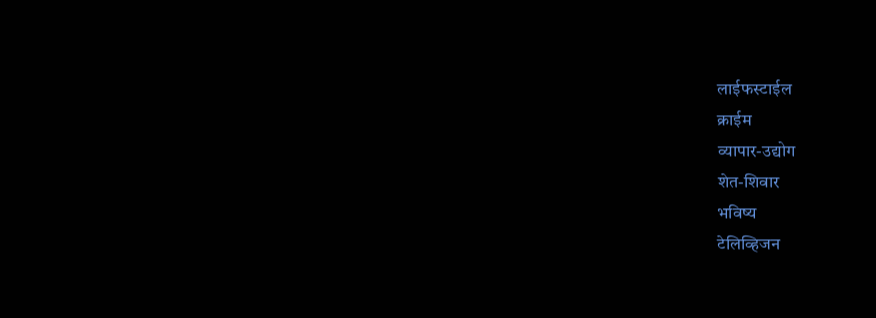लाईफस्टाईल
क्राईम
व्यापार-उद्योग
शेत-शिवार
भविष्य
टेलिव्हिजन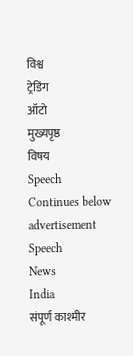विश्व
ट्रेडिंग
ऑटो
मुख्यपृष्ठ
विषय
Speech
Continues below advertisement
Speech
News
India
संपूर्ण काश्मीर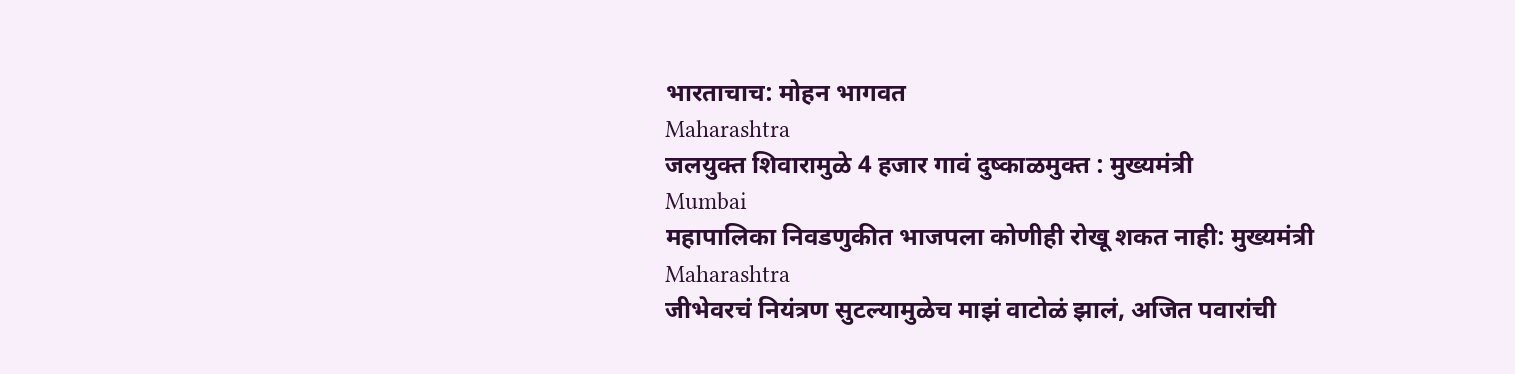भारताचाच: मोहन भागवत
Maharashtra
जलयुक्त शिवारामुळे 4 हजार गावं दुष्काळमुक्त : मुख्यमंत्री
Mumbai
महापालिका निवडणुकीत भाजपला कोणीही रोखू शकत नाही: मुख्यमंत्री
Maharashtra
जीभेवरचं नियंत्रण सुटल्यामुळेच माझं वाटोळं झालं, अजित पवारांची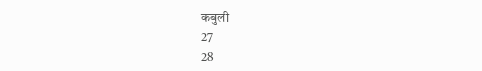कबुली
27
28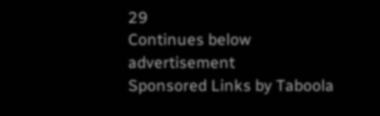29
Continues below advertisement
Sponsored Links by Taboola